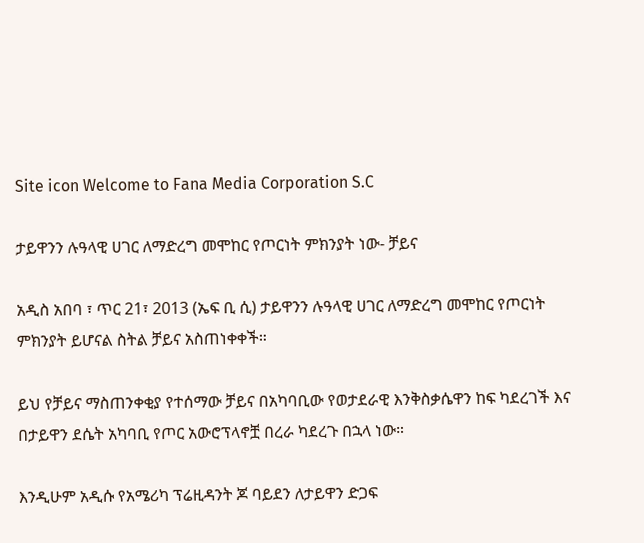Site icon Welcome to Fana Media Corporation S.C

ታይዋንን ሉዓላዊ ሀገር ለማድረግ መሞከር የጦርነት ምክንያት ነው- ቻይና

አዲስ አበባ ፣ ጥር 21፣ 2013 (ኤፍ ቢ ሲ) ታይዋንን ሉዓላዊ ሀገር ለማድረግ መሞከር የጦርነት ምክንያት ይሆናል ስትል ቻይና አስጠነቀቀች።

ይህ የቻይና ማስጠንቀቂያ የተሰማው ቻይና በአካባቢው የወታደራዊ እንቅስቃሴዋን ከፍ ካደረገች እና በታይዋን ደሴት አካባቢ የጦር አውሮፕላኖቿ በረራ ካደረጉ በኋላ ነው።

እንዲሁም አዲሱ የአሜሪካ ፕሬዚዳንት ጆ ባይደን ለታይዋን ድጋፍ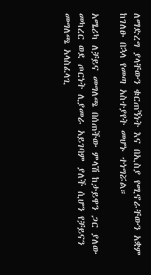ለማድረግ ያላቸውን ቁርጠኝነት እና በኢስያ የሚኖራቸውን አቋም ከገለፁ በኋላ የመጣ አስተያየት መሆኑ ተነግሯል።

አሜሪካ ለቻይና መግለጫ በሰጠችው ምላሽ ከታይዋን ጋር ያለው መካረር ወደ ጦርነት ሊያመራ አይገባም ያለች ሲሆን የቻይናን መግለጫ አላስፈላጊ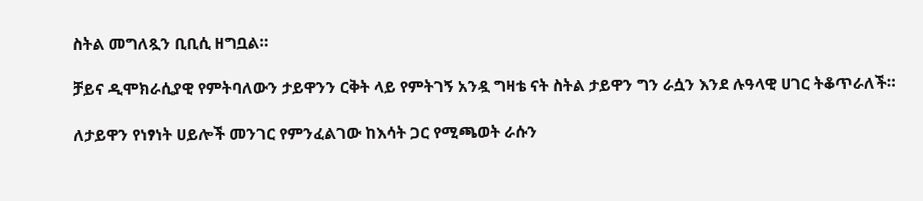ስትል መግለጿን ቢቢሲ ዘግቧል።

ቻይና ዲሞክራሲያዊ የምትባለውን ታይዋንን ርቅት ላይ የምትገኝ አንዷ ግዛቴ ናት ስትል ታይዋን ግን ራሷን እንደ ሉዓላዊ ሀገር ትቆጥራለች።

ለታይዋን የነፃነት ሀይሎች መንገር የምንፈልገው ከእሳት ጋር የሚጫወት ራሱን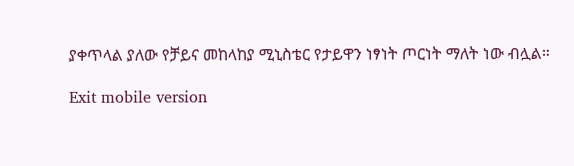ያቀጥላል ያለው የቻይና መከላከያ ሚኒስቴር የታይዋን ነፃነት ጦርነት ማለት ነው ብሏል።

Exit mobile version